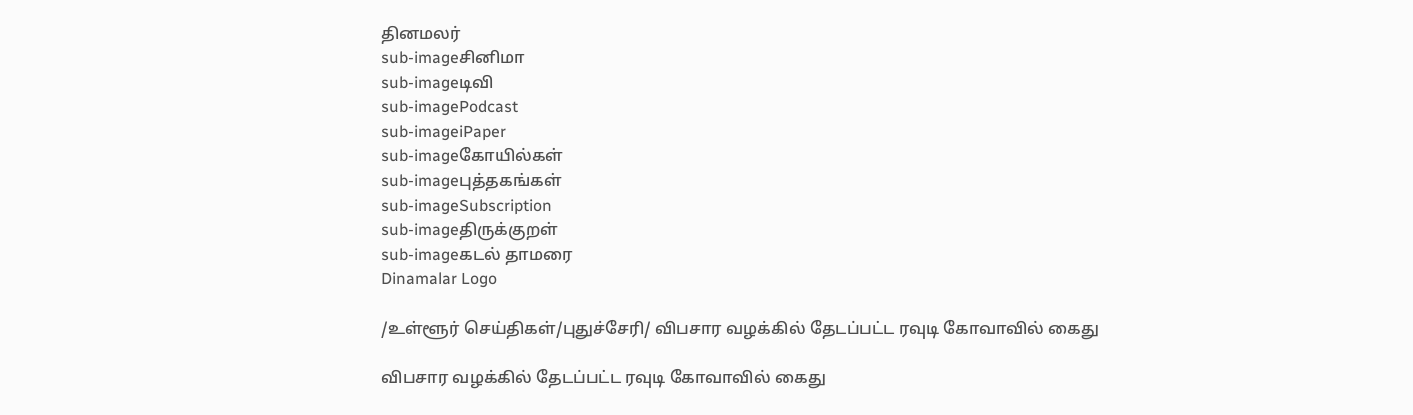தினமலர்
sub-imageசினிமா
sub-imageடிவி
sub-imagePodcast
sub-imageiPaper
sub-imageகோயில்கள்
sub-imageபுத்தகங்கள்
sub-imageSubscription
sub-imageதிருக்குறள்
sub-imageகடல் தாமரை
Dinamalar Logo

/உள்ளூர் செய்திகள்/புதுச்சேரி/ விபசார வழக்கில் தேடப்பட்ட ரவுடி கோவாவில் கைது

விபசார வழக்கில் தேடப்பட்ட ரவுடி கோவாவில் கைது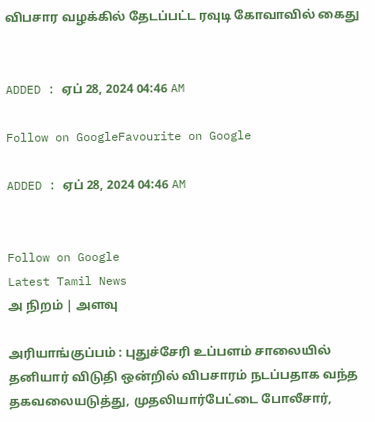விபசார வழக்கில் தேடப்பட்ட ரவுடி கோவாவில் கைது


ADDED : ஏப் 28, 2024 04:46 AM

Follow on GoogleFavourite on Google

ADDED : ஏப் 28, 2024 04:46 AM


Follow on Google
Latest Tamil News
அ நிறம் | அளவு

அரியாங்குப்பம் : புதுச்சேரி உப்பளம் சாலையில் தனியார் விடுதி ஒன்றில் விபசாரம் நடப்பதாக வந்த தகவலையடுத்து, முதலியார்பேட்டை போலீசார்,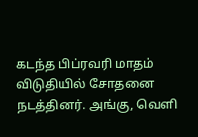கடந்த பிப்ரவரி மாதம் விடுதியில் சோதனை நடத்தினர். அங்கு, வெளி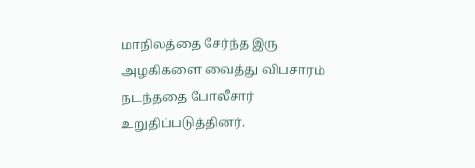மாநிலத்தை சேர்ந்த இரு அழகிகளை வைத்து விபசாரம் நடந்ததை போலீசார் உறுதிப்படுத்தினர்.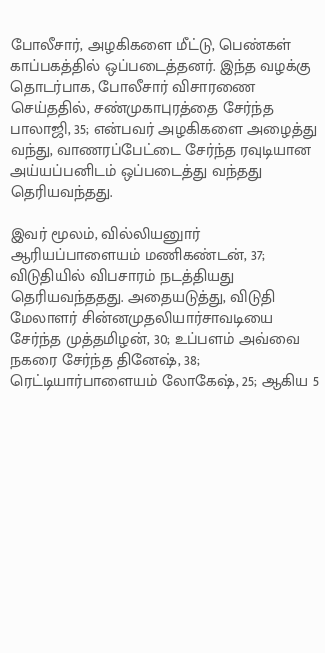போலீசார், அழகிகளை மீட்டு, பெண்கள் காப்பகத்தில் ஒப்படைத்தனர். இந்த வழக்கு தொடர்பாக, போலீசார் விசாரணை செய்ததில், சண்முகாபுரத்தை சேர்ந்த பாலாஜி, 35; என்பவர் அழகிகளை அழைத்து வந்து, வாணரப்பேட்டை சேர்ந்த ரவுடியான அய்யப்பனிடம் ஒப்படைத்து வந்தது தெரியவந்தது.

இவர் மூலம், வில்லியனுார் ஆரியப்பாளையம் மணிகண்டன், 37; விடுதியில் விபசாரம் நடத்தியது தெரியவந்ததது. அதையடுத்து, விடுதி மேலாளர் சின்னமுதலியார்சாவடியை சேர்ந்த முத்தமிழன், 30; உப்பளம் அவ்வை நகரை சேர்ந்த தினேஷ், 38; ரெட்டியார்பாளையம் லோகேஷ், 25; ஆகிய 5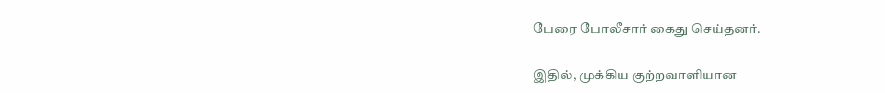பேரை போலீசார் கைது செய்தனர்.

இதில், முக்கிய குற்றவாளியான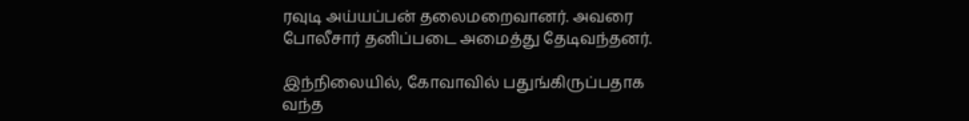ரவுடி அய்யப்பன் தலைமறைவானர். அவரை போலீசார் தனிப்படை அமைத்து தேடிவந்தனர்.

இந்நிலையில், கோவாவில் பதுங்கிருப்பதாக வந்த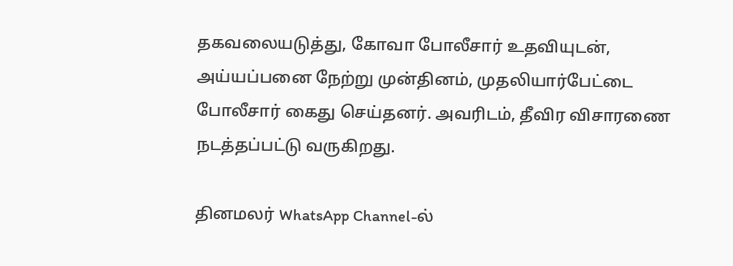தகவலையடுத்து, கோவா போலீசார் உதவியுடன், அய்யப்பனை நேற்று முன்தினம், முதலியார்பேட்டை போலீசார் கைது செய்தனர். அவரிடம், தீவிர விசாரணை நடத்தப்பட்டு வருகிறது.

தினமலர் WhatsApp Channel-ல்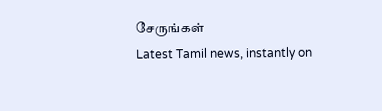சேருங்கள்
Latest Tamil news, instantly on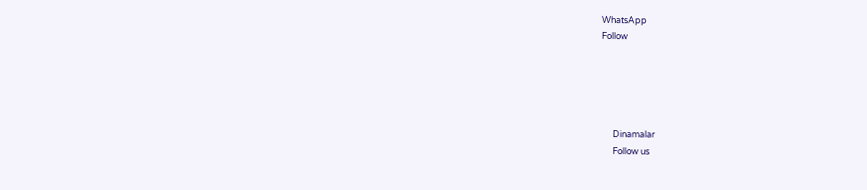WhatsApp
Follow





      Dinamalar
      Follow us